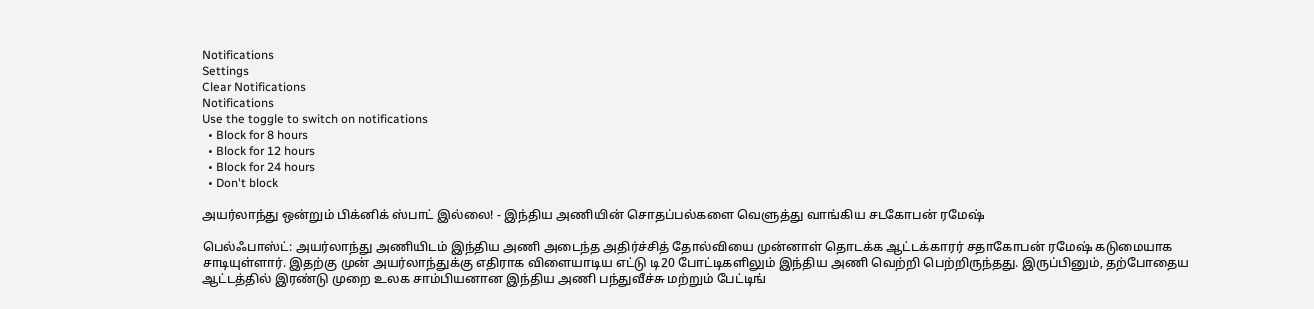Notifications
Settings
Clear Notifications
Notifications
Use the toggle to switch on notifications
  • Block for 8 hours
  • Block for 12 hours
  • Block for 24 hours
  • Don't block

அயர்லாந்து ஒன்றும் பிக்னிக் ஸ்பாட் இல்லை! - இந்திய அணியின் சொதப்பல்களை வெளுத்து வாங்கிய சடகோபன் ரமேஷ்

பெல்ஃபாஸ்ட்: அயர்லாந்து அணியிடம் இந்திய அணி அடைந்த அதிர்ச்சித் தோல்வியை முன்னாள் தொடக்க ஆட்டக்காரர் சதாகோபன் ரமேஷ் கடுமையாக சாடியுள்ளார். இதற்கு முன் அயர்லாந்துக்கு எதிராக விளையாடிய எட்டு டி20 போட்டிகளிலும் இந்திய அணி வெற்றி பெற்றிருந்தது. இருப்பினும், தற்போதைய ஆட்டத்தில் இரண்டு முறை உலக சாம்பியனான இந்திய அணி பந்துவீச்சு மற்றும் பேட்டிங்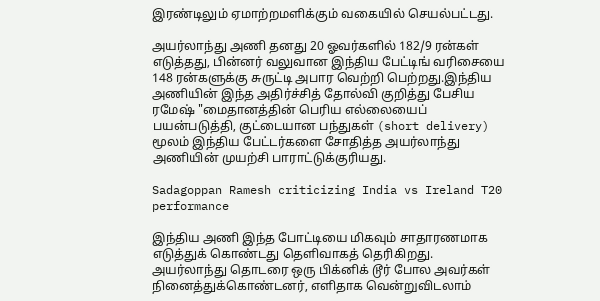இரண்டிலும் ஏமாற்றமளிக்கும் வகையில் செயல்பட்டது.

அயர்லாந்து அணி தனது 20 ஓவர்களில் 182/9 ரன்கள் எடுத்தது, பின்னர் வலுவான இந்திய பேட்டிங் வரிசையை 148 ரன்களுக்கு சுருட்டி அபார வெற்றி பெற்றது.இந்திய அணியின் இந்த அதிர்ச்சித் தோல்வி குறித்து பேசிய ரமேஷ் "மைதானத்தின் பெரிய எல்லையைப் பயன்படுத்தி, குட்டையான பந்துகள் (short delivery) மூலம் இந்திய பேட்டர்களை சோதித்த அயர்லாந்து அணியின் முயற்சி பாராட்டுக்குரியது.

Sadagoppan Ramesh criticizing India vs Ireland T20 performance

இந்திய அணி இந்த போட்டியை மிகவும் சாதாரணமாக எடுத்துக் கொண்டது தெளிவாகத் தெரிகிறது. அயர்லாந்து தொடரை ஒரு பிக்னிக் டூர் போல அவர்கள் நினைத்துக்கொண்டனர், எளிதாக வென்றுவிடலாம்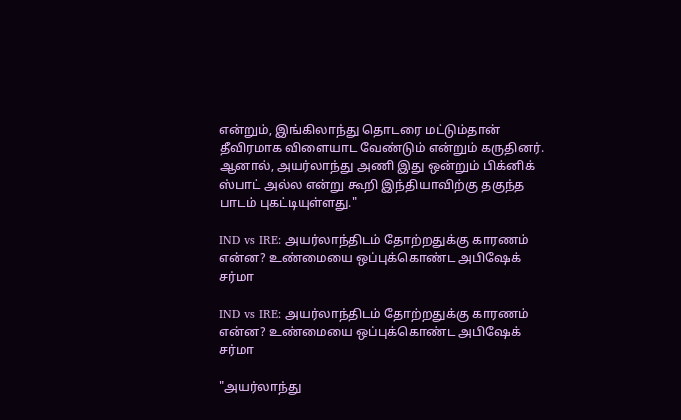என்றும், இங்கிலாந்து தொடரை மட்டும்தான் தீவிரமாக விளையாட வேண்டும் என்றும் கருதினர். ஆனால், அயர்லாந்து அணி இது ஒன்றும் பிக்னிக் ஸ்பாட் அல்ல என்று கூறி இந்தியாவிற்கு தகுந்த பாடம் புகட்டியுள்ளது."

IND vs IRE: அயர்லாந்திடம் தோற்றதுக்கு காரணம் என்ன? உண்மையை ஒப்புக்கொண்ட அபிஷேக் சர்மா

IND vs IRE: அயர்லாந்திடம் தோற்றதுக்கு காரணம் என்ன? உண்மையை ஒப்புக்கொண்ட அபிஷேக் சர்மா

"அயர்லாந்து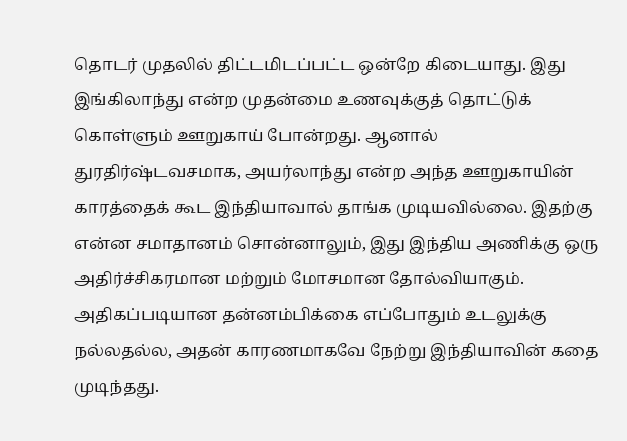தொடர் முதலில் திட்டமிடப்பட்ட ஒன்றே கிடையாது. இது இங்கிலாந்து என்ற முதன்மை உணவுக்குத் தொட்டுக் கொள்ளும் ஊறுகாய் போன்றது. ஆனால் துரதிர்ஷ்டவசமாக, அயர்லாந்து என்ற அந்த ஊறுகாயின் காரத்தைக் கூட இந்தியாவால் தாங்க முடியவில்லை. இதற்கு என்ன சமாதானம் சொன்னாலும், இது இந்திய அணிக்கு ஒரு அதிர்ச்சிகரமான மற்றும் மோசமான தோல்வியாகும். அதிகப்படியான தன்னம்பிக்கை எப்போதும் உடலுக்கு நல்லதல்ல, அதன் காரணமாகவே நேற்று இந்தியாவின் கதை முடிந்தது.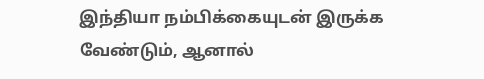இந்தியா நம்பிக்கையுடன் இருக்க வேண்டும், ஆனால்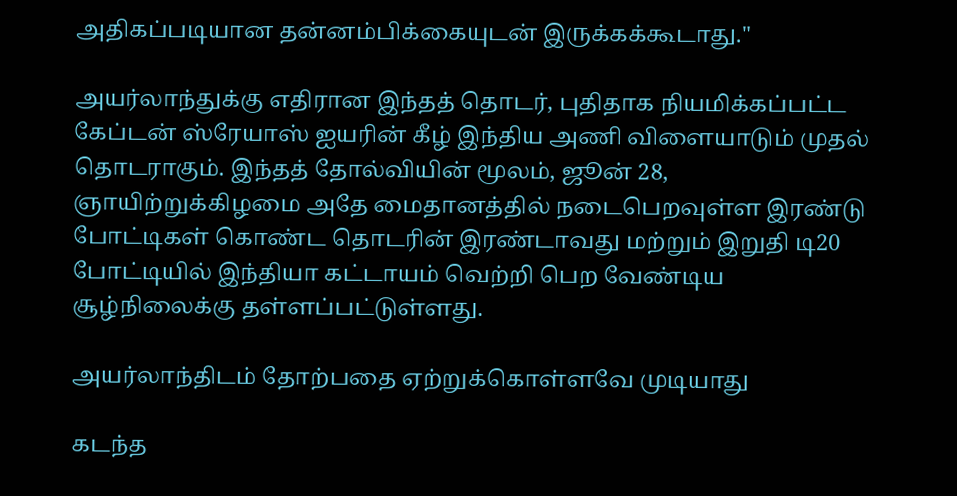அதிகப்படியான தன்னம்பிக்கையுடன் இருக்கக்கூடாது."

அயர்லாந்துக்கு எதிரான இந்தத் தொடர், புதிதாக நியமிக்கப்பட்ட கேப்டன் ஸ்ரேயாஸ் ஐயரின் கீழ் இந்திய அணி விளையாடும் முதல் தொடராகும். இந்தத் தோல்வியின் மூலம், ஜூன் 28, ஞாயிற்றுக்கிழமை அதே மைதானத்தில் நடைபெறவுள்ள இரண்டு போட்டிகள் கொண்ட தொடரின் இரண்டாவது மற்றும் இறுதி டி20 போட்டியில் இந்தியா கட்டாயம் வெற்றி பெற வேண்டிய சூழ்நிலைக்கு தள்ளப்பட்டுள்ளது.

அயர்லாந்திடம் தோற்பதை ஏற்றுக்கொள்ளவே முடியாது

கடந்த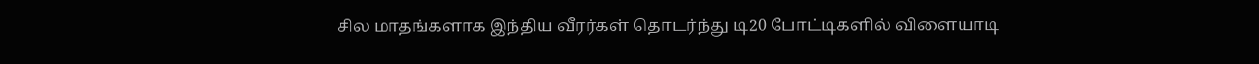சில மாதங்களாக இந்திய வீரர்கள் தொடர்ந்து டி20 போட்டிகளில் விளையாடி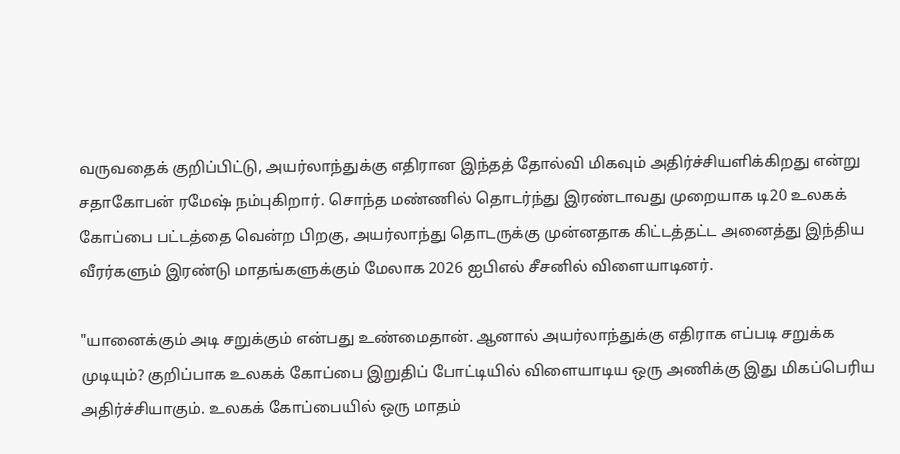வருவதைக் குறிப்பிட்டு, அயர்லாந்துக்கு எதிரான இந்தத் தோல்வி மிகவும் அதிர்ச்சியளிக்கிறது என்று சதாகோபன் ரமேஷ் நம்புகிறார். சொந்த மண்ணில் தொடர்ந்து இரண்டாவது முறையாக டி20 உலகக் கோப்பை பட்டத்தை வென்ற பிறகு, அயர்லாந்து தொடருக்கு முன்னதாக கிட்டத்தட்ட அனைத்து இந்திய வீரர்களும் இரண்டு மாதங்களுக்கும் மேலாக 2026 ஐபிஎல் சீசனில் விளையாடினர்.

"யானைக்கும் அடி சறுக்கும் என்பது உண்மைதான். ஆனால் அயர்லாந்துக்கு எதிராக எப்படி சறுக்க முடியும்? குறிப்பாக உலகக் கோப்பை இறுதிப் போட்டியில் விளையாடிய ஒரு அணிக்கு இது மிகப்பெரிய அதிர்ச்சியாகும். உலகக் கோப்பையில் ஒரு மாதம்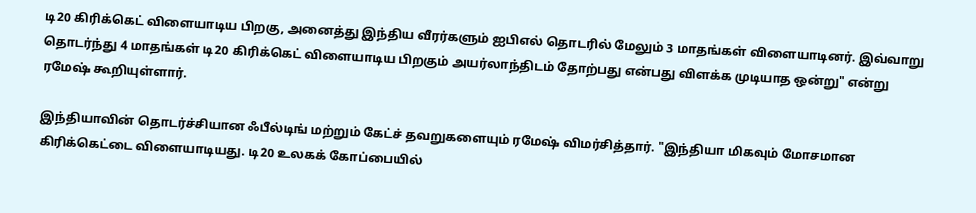டி20 கிரிக்கெட் விளையாடிய பிறகு, அனைத்து இந்திய வீரர்களும் ஐபிஎல் தொடரில் மேலும் 3 மாதங்கள் விளையாடினர். இவ்வாறு தொடர்ந்து 4 மாதங்கள் டி20 கிரிக்கெட் விளையாடிய பிறகும் அயர்லாந்திடம் தோற்பது என்பது விளக்க முடியாத ஒன்று" என்று ரமேஷ் கூறியுள்ளார்.

இந்தியாவின் தொடர்ச்சியான ஃபீல்டிங் மற்றும் கேட்ச் தவறுகளையும் ரமேஷ் விமர்சித்தார். "இந்தியா மிகவும் மோசமான கிரிக்கெட்டை விளையாடியது. டி20 உலகக் கோப்பையில்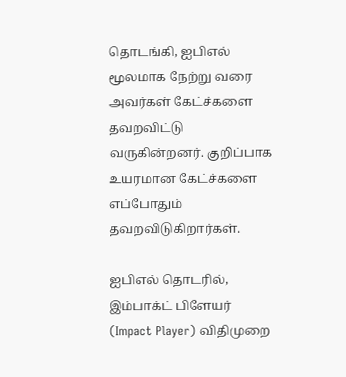தொடங்கி, ஐபிஎல் மூலமாக நேற்று வரை அவர்கள் கேட்ச்களை தவறவிட்டு வருகின்றனர். குறிப்பாக உயரமான கேட்ச்களை எப்போதும் தவறவிடுகிறார்கள்.

ஐபிஎல் தொடரில், இம்பாக்ட் பிளேயர் (Impact Player) விதிமுறை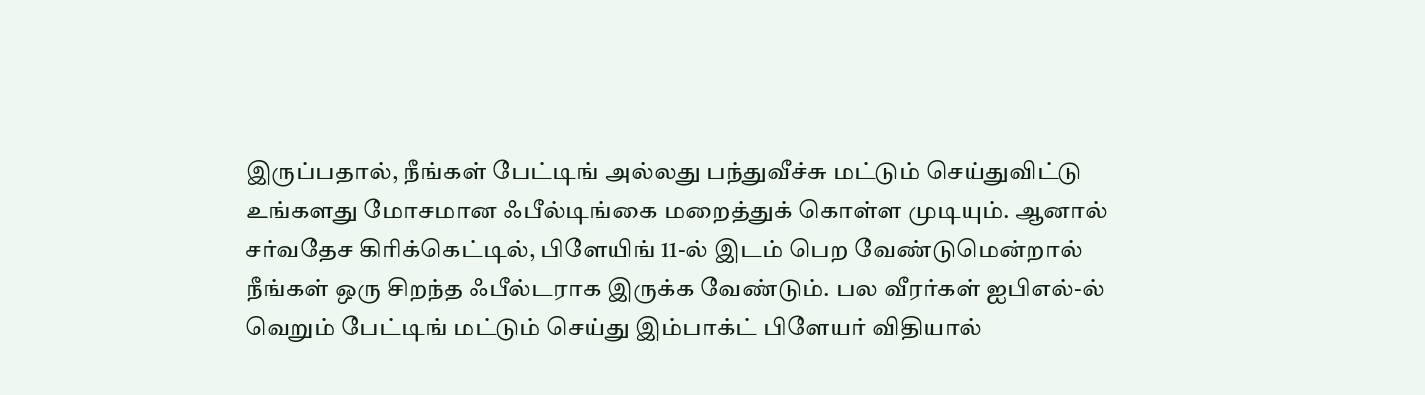இருப்பதால், நீங்கள் பேட்டிங் அல்லது பந்துவீச்சு மட்டும் செய்துவிட்டு உங்களது மோசமான ஃபீல்டிங்கை மறைத்துக் கொள்ள முடியும். ஆனால் சர்வதேச கிரிக்கெட்டில், பிளேயிங் 11-ல் இடம் பெற வேண்டுமென்றால் நீங்கள் ஒரு சிறந்த ஃபீல்டராக இருக்க வேண்டும். பல வீரர்கள் ஐபிஎல்-ல் வெறும் பேட்டிங் மட்டும் செய்து இம்பாக்ட் பிளேயர் விதியால்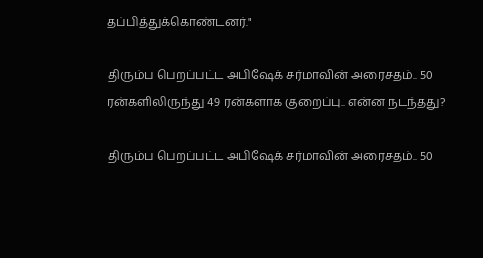தப்பித்துக்கொண்டனர்."

திரும்ப பெறப்பட்ட அபிஷேக் சர்மாவின் அரைசதம்.. 50 ரன்களிலிருந்து 49 ரன்களாக குறைப்பு.. என்ன நடந்தது?

திரும்ப பெறப்பட்ட அபிஷேக் சர்மாவின் அரைசதம்.. 50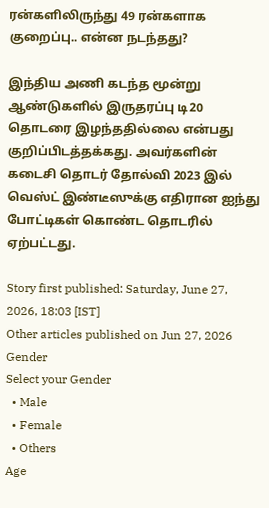ரன்களிலிருந்து 49 ரன்களாக குறைப்பு.. என்ன நடந்தது?

இந்திய அணி கடந்த மூன்று ஆண்டுகளில் இருதரப்பு டி20 தொடரை இழந்ததில்லை என்பது குறிப்பிடத்தக்கது. அவர்களின் கடைசி தொடர் தோல்வி 2023 இல் வெஸ்ட் இண்டீஸுக்கு எதிரான ஐந்து போட்டிகள் கொண்ட தொடரில் ஏற்பட்டது.

Story first published: Saturday, June 27, 2026, 18:03 [IST]
Other articles published on Jun 27, 2026
Gender
Select your Gender
  • Male
  • Female
  • Others
Age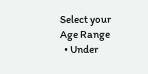Select your Age Range
  • Under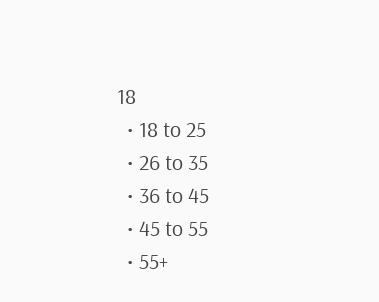18
  • 18 to 25
  • 26 to 35
  • 36 to 45
  • 45 to 55
  • 55+